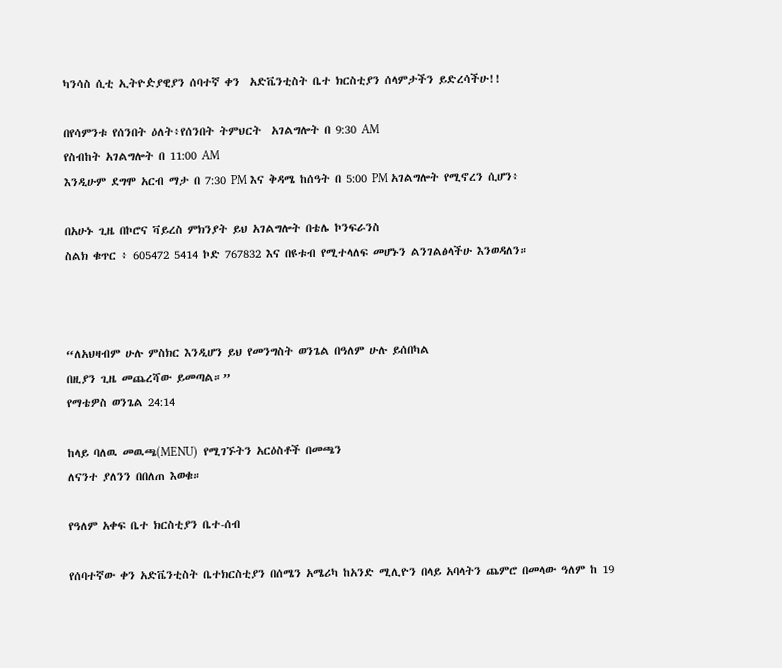ካንሳስ ሲቲ ኢትዮዽያዊያን ሰባተኛ ቀን  አድቬንቲስት ቤተ ክርስቲያን ሰላምታችን ይድረሳችሁ!!

በየሳምንቱ የሰንበት ዕለት፥የሰንበት ትምህርት  አገልግሎት በ 9:30 AM
የስብከት አገልግሎት በ 11:00 AM
እንዲሁም ደግሞ አርብ ማታ በ 7:30 PM እና ቅዳሜ ከሰዓት በ 5:00 PM አገልግሎት የሚኖረን ሲሆን፥

በአሁኑ ጊዜ በኮሮና ቫይረስ ምክንያት ይህ አገልግሎት በቴሌ ኮንፍራንስ
ስልክ ቁጥር ፥ 605472 5414 ኮድ 767832 እና በዩቱብ የሚተላለፍ መሆኑን ልንገልፅላችሁ እንወዳለን።



“ለአህዛብም ሁሉ ምስክር እንዲሆን ይህ የመንግስት ወንጌል በዓለም ሁሉ ይሰበካል
በዚያን ጊዜ መጨረሻው ይመጣል።”
የማቴዎስ ወንጌል 24:14

ከላይ ባለዉ መዉጫ(MENU)  የሚገኙትን አርዕስቶች በመጫን
ለናንተ ያለንን በበለጠ እወቁ።

የዓለም አቀፍ ቤተ ክርስቲያን ቤተ-ሰብ

የሰባተኛው ቀን አድቬንቲስት ቤተክርስቲያን በሰሜን አሜሪካ ከአንድ ሚሊዮን በላይ አባላትን ጨምሮ በመላው ዓለም ከ 19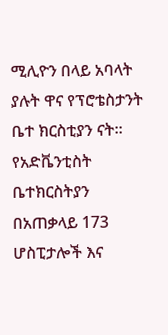ሚሊዮን በላይ አባላት ያሉት ዋና የፕሮቴስታንት ቤተ ክርስቲያን ናት። የአድቬንቲስት ቤተክርስትያን በአጠቃላይ 173 ሆስፒታሎች እና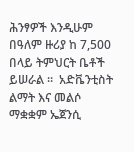ሕንፃዎች እንዲሁም በዓለም ዙሪያ ከ 7,500 በላይ ትምህርት ቤቶች ይሠራል ።  አድቬንቲስት ልማት እና መልሶ ማቋቋም ኤጀንሲ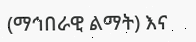(ማኅበራዊ ልማት) እና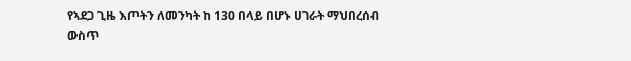የኣደጋ ጊዜ እጦትን ለመንካት ከ 130 በላይ በሆኑ ሀገራት ማህበረሰብ ውስጥ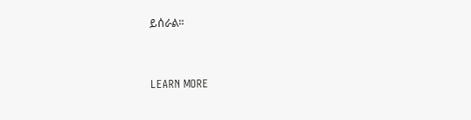ይሰራል።



LEARN MORE